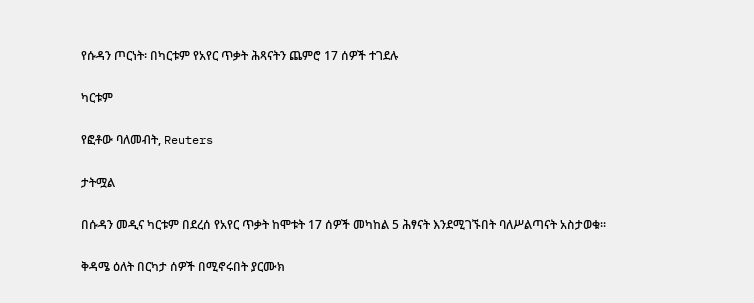የሱዳን ጦርነት፡ በካርቱም የአየር ጥቃት ሕጻናትን ጨምሮ 17 ሰዎች ተገደሉ

ካርቱም

የፎቶው ባለመብት, Reuters

ታትሟል

በሱዳን መዲና ካርቱም በደረሰ የአየር ጥቃት ከሞቱት 17 ሰዎች መካከል 5 ሕፃናት እንደሚገኙበት ባለሥልጣናት አስታወቁ።

ቅዳሜ ዕለት በርካታ ሰዎች በሚኖሩበት ያርሙክ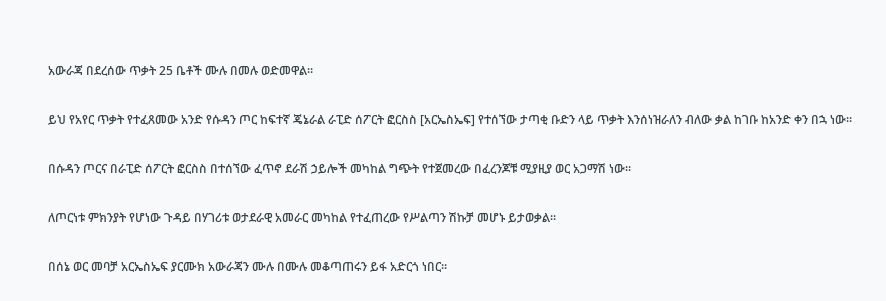አውራጃ በደረሰው ጥቃት 25 ቤቶች ሙሉ በመሉ ወድመዋል።

ይህ የአየር ጥቃት የተፈጸመው አንድ የሱዳን ጦር ከፍተኛ ጄኔራል ራፒድ ሰፖርት ፎርስስ [አርኤስኤፍ] የተሰኘው ታጣቂ ቡድን ላይ ጥቃት እንሰነዝራለን ብለው ቃል ከገቡ ከአንድ ቀን በኋ ነው።

በሱዳን ጦርና በራፒድ ሰፖርት ፎርስስ በተሰኘው ፈጥኖ ደራሽ ኃይሎች መካከል ግጭት የተጀመረው በፈረንጆቹ ሚያዚያ ወር አጋማሽ ነው።

ለጦርነቱ ምክንያት የሆነው ጉዳይ በሃገሪቱ ወታደራዊ አመራር መካከል የተፈጠረው የሥልጣን ሽኩቻ መሆኑ ይታወቃል።

በሰኔ ወር መባቻ አርኤስኤፍ ያርሙክ አውራጃን ሙሉ በሙሉ መቆጣጠሩን ይፋ አድርጎ ነበር።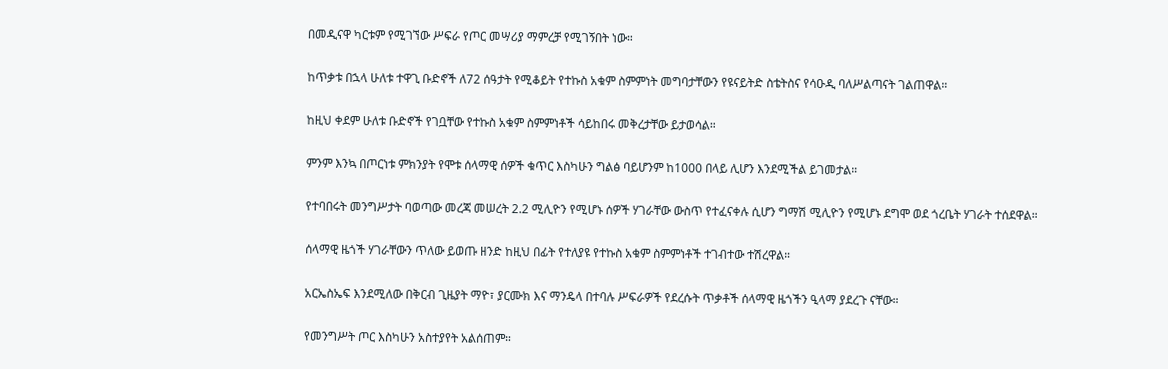በመዲናዋ ካርቱም የሚገኘው ሥፍራ የጦር መሣሪያ ማምረቻ የሚገኝበት ነው።

ከጥቃቱ በኋላ ሁለቱ ተዋጊ ቡድኖች ለ72 ሰዓታት የሚቆይት የተኩስ አቁም ስምምነት መግባታቸውን የዩናይትድ ስቴትስና የሳዑዲ ባለሥልጣናት ገልጠዋል።

ከዚህ ቀደም ሁለቱ ቡድኖች የገቧቸው የተኩስ አቁም ስምምነቶች ሳይከበሩ መቅረታቸው ይታወሳል።

ምንም እንኳ በጦርነቱ ምክንያት የሞቱ ሰላማዊ ሰዎች ቁጥር እስካሁን ግልፅ ባይሆንም ከ1000 በላይ ሊሆን እንደሚችል ይገመታል።

የተባበሩት መንግሥታት ባወጣው መረጃ መሠረት 2.2 ሚሊዮን የሚሆኑ ሰዎች ሃገራቸው ውስጥ የተፈናቀሉ ሲሆን ግማሽ ሚሊዮን የሚሆኑ ደግሞ ወደ ጎረቤት ሃገራት ተሰደዋል።

ሰላማዊ ዜጎች ሃገራቸውን ጥለው ይወጡ ዘንድ ከዚህ በፊት የተለያዩ የተኩስ አቁም ስምምነቶች ተገብተው ተሽረዋል።

አርኤስኤፍ እንደሚለው በቅርብ ጊዜያት ማዮ፣ ያርሙክ እና ማንዴላ በተባሉ ሥፍራዎች የደረሱት ጥቃቶች ሰላማዊ ዜጎችን ዒላማ ያደረጉ ናቸው።

የመንግሥት ጦር እስካሁን አስተያየት አልሰጠም።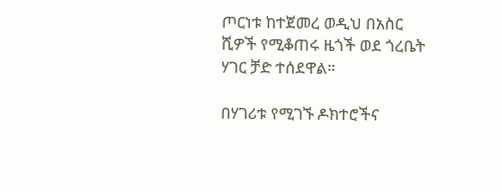ጦርነቱ ከተጀመረ ወዲህ በአስር ሺዎች የሚቆጠሩ ዜጎች ወደ ጎረቤት ሃገር ቻድ ተሰደዋል።

በሃገሪቱ የሚገኙ ዶክተሮችና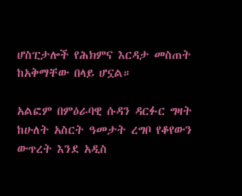ሆስፒታሎች የሕክምና እርዳታ መስጠት ከአቅማቸው በላይ ሆኗል።

አልፎም በምዕራባዊ ሱዳን ዳርፉር ግዛት ከሁለት አስርት ዓመታት ረግቦ የቆየውን ውጥረት እንደ አዲስ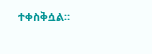ተቀስቅሷል።